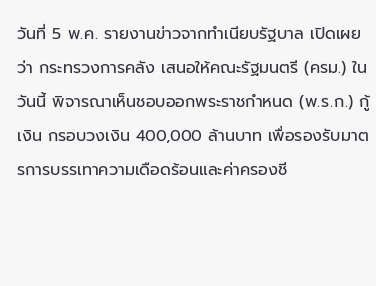วันที่ 5 พ.ค. รายงานข่าวจากทำเนียบรัฐบาล เปิดเผยว่า กระทรวงการคลัง เสนอให้คณะรัฐมนตรี (ครม.) ในวันนี้ พิจารณาเห็นชอบออกพระราชกำหนด (พ.ร.ก.) กู้เงิน กรอบวงเงิน 400,000 ล้านบาท เพื่อรองรับมาตรการบรรเทาความเดือดร้อนและค่าครองชี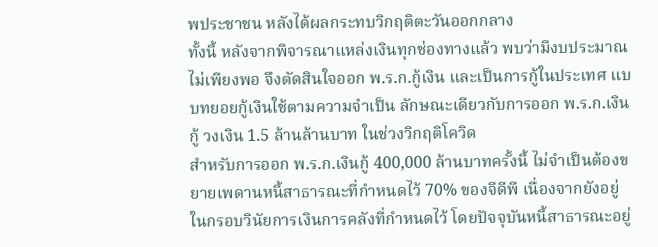พประชาชน หลังได้ผลกระทบวิกฤติตะวันออกกลาง
ทั้งนี้ หลังจากพิจารณาแหล่งเงินทุกช่องทางแล้ว พบว่ามีงบประมาณไม่เพียงพอ จึงตัดสินใจออก พ.ร.ก.กู้เงิน และเป็นการกู้ในประเทศ แบบทยอยกู้เงินใช้ตามความจำเป็น ลักษณะเดียวกับการออก พ.ร.ก.เงินกู้ วงเงิน 1.5 ล้านล้านบาท ในช่วงวิกฤติโควิด
สำหรับการออก พ.ร.ก.เงินกู้ 400,000 ล้านบาทครั้งนี้ ไม่จำเป็นต้องขยายเพดานหนี้สาธารณะที่กำหนดไว้ 70% ของจีดีพี เนื่องจากยังอยู่ในกรอบวินัยการเงินการคลังที่กำหนดไว้ โดยปัจจุบันหนี้สาธารณะอยู่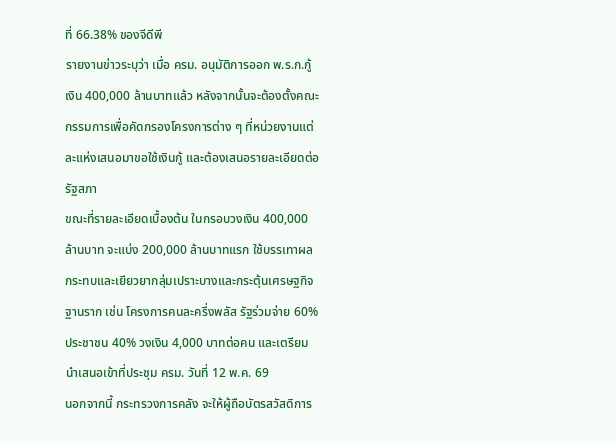ที่ 66.38% ของจีดีพี
รายงานข่าวระบุว่า เมื่อ ครม. อนุมัติการออก พ.ร.ก.กู้เงิน 400,000 ล้านบาทแล้ว หลังจากนั้นจะต้องตั้งคณะกรรมการเพื่อคัดกรองโครงการต่าง ๆ ที่หน่วยงานแต่ละแห่งเสนอมาขอใช้เงินกู้ และต้องเสนอรายละเอียดต่อรัฐสภา
ขณะที่รายละเอียดเบื้องต้น ในกรอบวงเงิน 400,000 ล้านบาท จะแบ่ง 200,000 ล้านบาทแรก ใช้บรรเทาผลกระทบและเยียวยากลุ่มเปราะบางและกระตุ้นเศรษฐกิจฐานราก เช่น โครงการคนละครึ่งพลัส รัฐร่วมจ่าย 60% ประชาชน 40% วงเงิน 4,000 บาทต่อคน และเตรียมนำเสนอเข้าที่ประชุม ครม. วันที่ 12 พ.ค. 69
นอกจากนี้ กระทรวงการคลัง จะให้ผู้ถือบัตรสวัสดิการ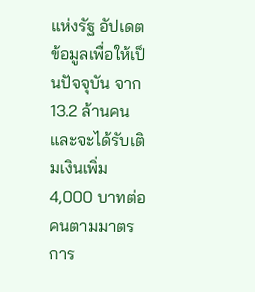แห่งรัฐ อัปเดตข้อมูลเพื่อให้เป็นปัจจุบัน จาก 13.2 ล้านคน และจะได้รับเติมเงินเพิ่ม 4,000 บาทต่อคนตามมาตรการ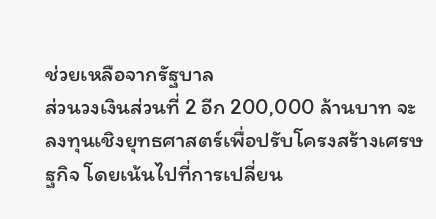ช่วยเหลือจากรัฐบาล
ส่วนวงเงินส่วนที่ 2 อีก 200,000 ล้านบาท จะลงทุนเชิงยุทธศาสตร์เพื่อปรับโครงสร้างเศรษฐกิจ โดยเน้นไปที่การเปลี่ยน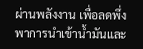ผ่านพลังงาน เพื่อลดพึ่งพาการนำเข้าน้ำมันและ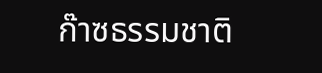ก๊าซธรรมชาติ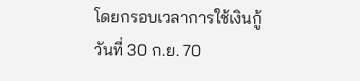โดยกรอบเวลาการใช้เงินกู้วันที่ 30 ก.ย. 70